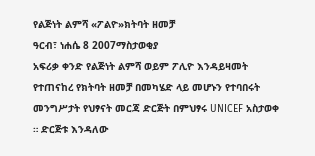የልጅነት ልምሻ «ፖልዮ»ክትባት ዘመቻ
ዓርብ፣ ነሐሴ 8 2007ማስታወቂያ
አፍሪቃ ቀንድ የልጅነት ልምሻ ወይም ፖሊዮ እንዳይዛመት የተጠናከረ የክትባት ዘመቻ በመካሄድ ላይ መሆኑን የተባበሩት መንግሥታት የህፃናት መርጃ ድርጅት በምህፃሩ UNICEF አስታወቀ ። ድርጅቱ እንዳለው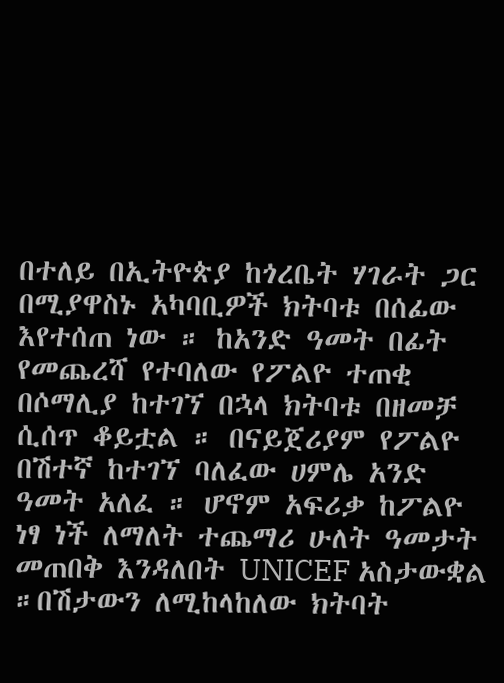በተለይ በኢትዮጵያ ከጎረቤት ሃገራት ጋር በሚያዋስኑ አካባቢዎች ክትባቱ በሰፊው እየተሰጠ ነው ። ከአንድ ዓመት በፊት የመጨረሻ የተባለው የፖልዮ ተጠቂ በሶማሊያ ከተገኘ በኋላ ክትባቱ በዘመቻ ሲሰጥ ቆይቷል ። በናይጀሪያም የፖልዮ በሽተኛ ከተገኘ ባለፈው ሀምሌ አንድ ዓመት አለፈ ። ሆኖም አፍሪቃ ከፖልዮ ነፃ ነች ለማለት ተጨማሪ ሁለት ዓመታት መጠበቅ እንዳለበት UNICEF አስታውቋል ።በሽታውን ለሚከላከለው ክትባት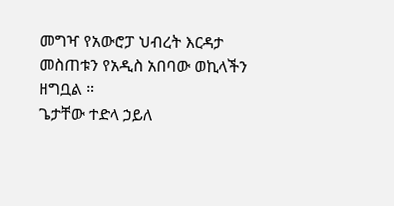መግዣ የአውሮፓ ህብረት እርዳታ መስጠቱን የአዲስ አበባው ወኪላችን ዘግቧል ።
ጌታቸው ተድላ ኃይለ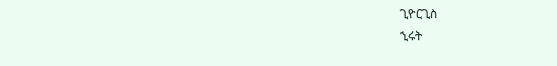ጊዮርጊስ
ኂሩት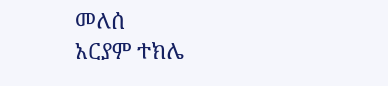መለሰ
አርያም ተክሌ